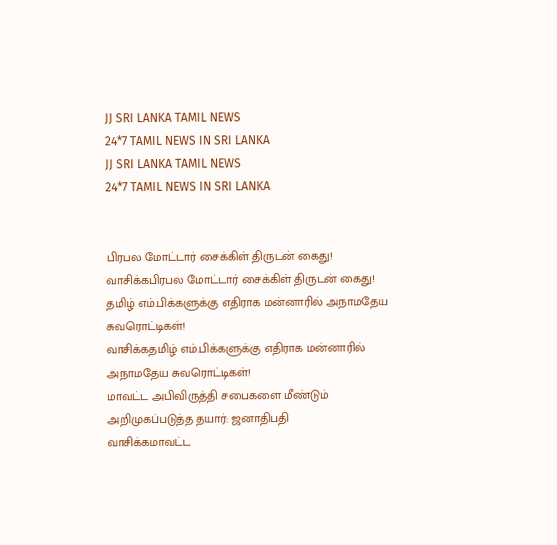JJ SRI LANKA TAMIL NEWS
24*7 TAMIL NEWS IN SRI LANKA
JJ SRI LANKA TAMIL NEWS
24*7 TAMIL NEWS IN SRI LANKA


பிரபல மோட்டார் சைக்கிள் திருடன் கைது!
வாசிக்கபிரபல மோட்டார் சைக்கிள் திருடன் கைது!
தமிழ் எம்.பிக்களுக்கு எதிராக மன்னாரில் அநாமதேய சுவரொட்டிகள்!
வாசிக்கதமிழ் எம்.பிக்களுக்கு எதிராக மன்னாரில் அநாமதேய சுவரொட்டிகள்!
மாவட்ட அபிவிருத்தி சபைகளை மீண்டும் அறிமுகப்படுத்த தயார்: ஜனாதிபதி
வாசிக்கமாவட்ட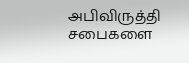அபிவிருத்தி சபைகளை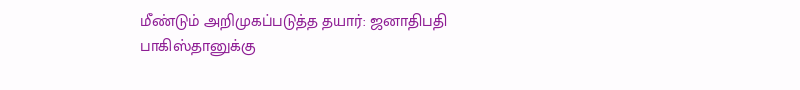மீண்டும் அறிமுகப்படுத்த தயார்: ஜனாதிபதி
பாகிஸ்தானுக்கு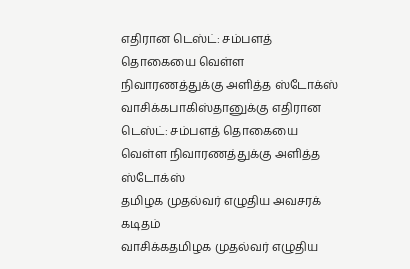எதிரான டெஸ்ட்: சம்பளத் தொகையை வெள்ள நிவாரணத்துக்கு அளித்த ஸ்டோக்ஸ்
வாசிக்கபாகிஸ்தானுக்கு எதிரான டெஸ்ட்: சம்பளத் தொகையை வெள்ள நிவாரணத்துக்கு அளித்த ஸ்டோக்ஸ்
தமிழக முதல்வர் எழுதிய அவசரக் கடிதம்
வாசிக்கதமிழக முதல்வர் எழுதிய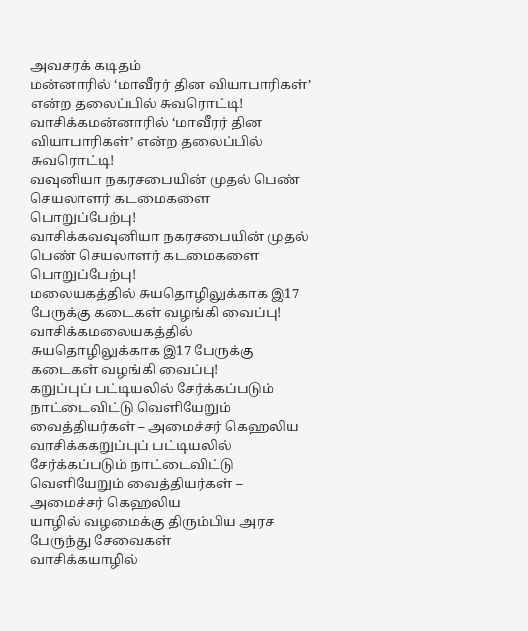அவசரக் கடிதம்
மன்னாரில் ‘மாவீரர் தின வியாபாரிகள்’ என்ற தலைப்பில் சுவரொட்டி!
வாசிக்கமன்னாரில் ‘மாவீரர் தின வியாபாரிகள்’ என்ற தலைப்பில் சுவரொட்டி!
வவுனியா நகரசபையின் முதல் பெண் செயலாளர் கடமைகளை பொறுப்பேற்பு!
வாசிக்கவவுனியா நகரசபையின் முதல் பெண் செயலாளர் கடமைகளை பொறுப்பேற்பு!
மலையகத்தில் சுயதொழிலுக்காக இ17 பேருக்கு கடைகள் வழங்கி வைப்பு!
வாசிக்கமலையகத்தில் சுயதொழிலுக்காக இ17 பேருக்கு கடைகள் வழங்கி வைப்பு!
கறுப்புப் பட்டியலில் சேர்க்கப்படும் நாட்டைவிட்டு வெளியேறும் வைத்தியர்கள் – அமைச்சர் கெஹலிய
வாசிக்ககறுப்புப் பட்டியலில் சேர்க்கப்படும் நாட்டைவிட்டு வெளியேறும் வைத்தியர்கள் – அமைச்சர் கெஹலிய
யாழில் வழமைக்கு திரும்பிய அரச பேருந்து சேவைகள்
வாசிக்கயாழில்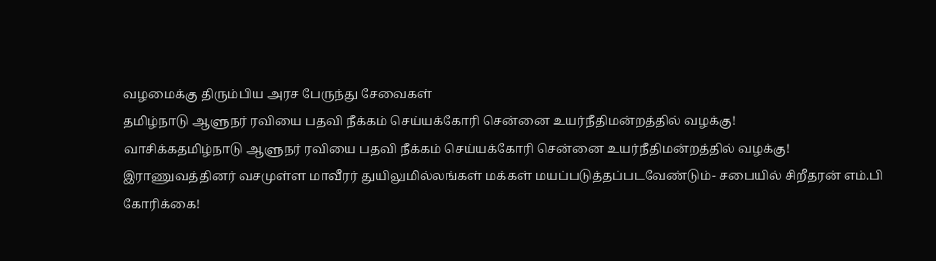வழமைக்கு திரும்பிய அரச பேருந்து சேவைகள்
தமிழ்நாடு ஆளுநர் ரவியை பதவி நீக்கம் செய்யக்கோரி சென்னை உயர்நீதிமன்றத்தில் வழக்கு!
வாசிக்கதமிழ்நாடு ஆளுநர் ரவியை பதவி நீக்கம் செய்யக்கோரி சென்னை உயர்நீதிமன்றத்தில் வழக்கு!
இராணுவத்தினர் வசமுள்ள மாவீரர் துயிலுமில்லங்கள் மக்கள் மயப்படுத்தப்படவேண்டும்- சபையில் சிறீதரன் எம்.பி கோரிக்கை!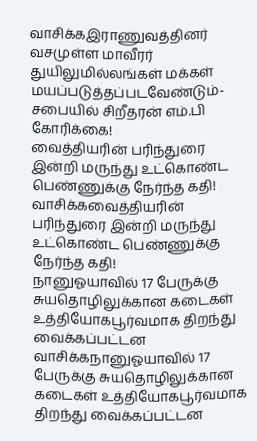வாசிக்கஇராணுவத்தினர் வசமுள்ள மாவீரர் துயிலுமில்லங்கள் மக்கள் மயப்படுத்தப்படவேண்டும்- சபையில் சிறீதரன் எம்.பி கோரிக்கை!
வைத்தியரின் பரிந்துரை இன்றி மருந்து உட்கொண்ட பெண்ணுக்கு நேர்ந்த கதி!
வாசிக்கவைத்தியரின் பரிந்துரை இன்றி மருந்து உட்கொண்ட பெண்ணுக்கு நேர்ந்த கதி!
நானுஓயாவில் 17 பேருக்கு சுயதொழிலுக்கான கடைகள் உத்தியோகபூர்வமாக திறந்து வைக்கப்பட்டன
வாசிக்கநானுஓயாவில் 17 பேருக்கு சுயதொழிலுக்கான கடைகள் உத்தியோகபூர்வமாக திறந்து வைக்கப்பட்டன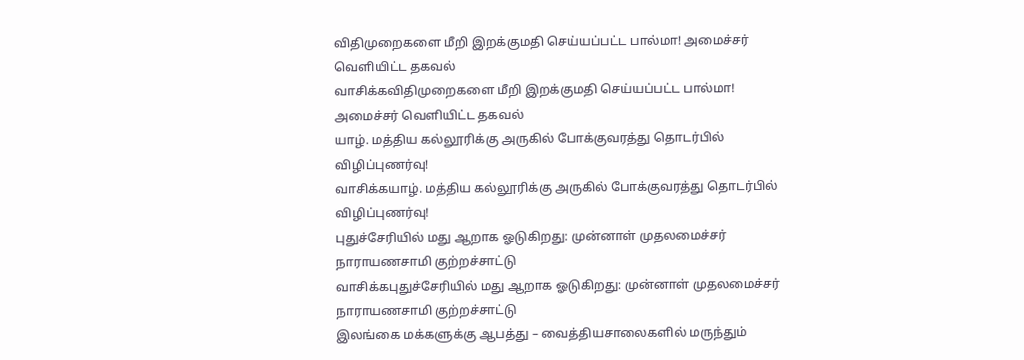விதிமுறைகளை மீறி இறக்குமதி செய்யப்பட்ட பால்மா! அமைச்சர் வெளியிட்ட தகவல்
வாசிக்கவிதிமுறைகளை மீறி இறக்குமதி செய்யப்பட்ட பால்மா! அமைச்சர் வெளியிட்ட தகவல்
யாழ். மத்திய கல்லூரிக்கு அருகில் போக்குவரத்து தொடர்பில் விழிப்புணர்வு!
வாசிக்கயாழ். மத்திய கல்லூரிக்கு அருகில் போக்குவரத்து தொடர்பில் விழிப்புணர்வு!
புதுச்சேரியில் மது ஆறாக ஓடுகிறது: முன்னாள் முதலமைச்சர் நாராயணசாமி குற்றச்சாட்டு
வாசிக்கபுதுச்சேரியில் மது ஆறாக ஓடுகிறது: முன்னாள் முதலமைச்சர் நாராயணசாமி குற்றச்சாட்டு
இலங்கை மக்களுக்கு ஆபத்து – வைத்தியசாலைகளில் மருந்தும்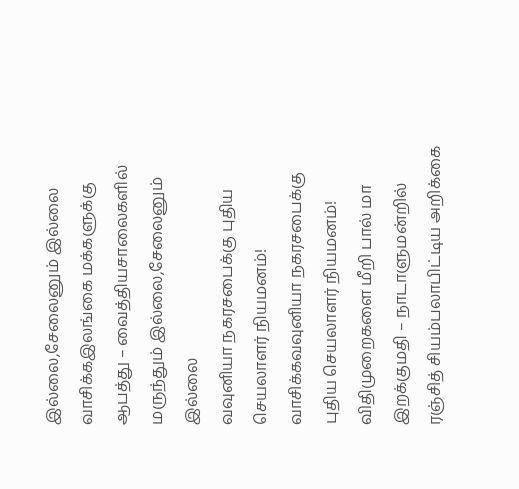இல்லை,சேலைனும் இல்லை
வாசிக்கஇலங்கை மக்களுக்கு ஆபத்து – வைத்தியசாலைகளில் மருந்தும் இல்லை,சேலைனும் இல்லை
வவுனியா நகரசபைக்கு புதிய செயலாளர் நியமனம்!
வாசிக்கவவுனியா நகரசபைக்கு புதிய செயலாளர் நியமனம்!
விதிமுறைகளை மீறி பால் மா இறக்குமதி – நாடாளுமன்றில் ரஞ்சித் சியம்பலாபிட்டிய அறிக்கை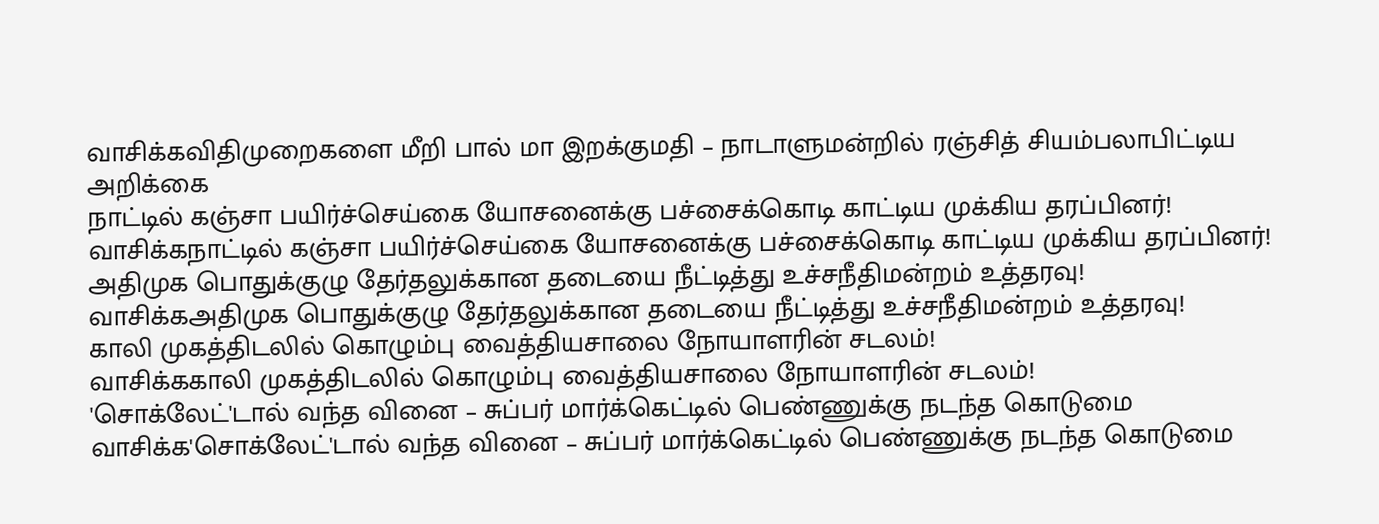வாசிக்கவிதிமுறைகளை மீறி பால் மா இறக்குமதி – நாடாளுமன்றில் ரஞ்சித் சியம்பலாபிட்டிய அறிக்கை
நாட்டில் கஞ்சா பயிர்ச்செய்கை யோசனைக்கு பச்சைக்கொடி காட்டிய முக்கிய தரப்பினர்!
வாசிக்கநாட்டில் கஞ்சா பயிர்ச்செய்கை யோசனைக்கு பச்சைக்கொடி காட்டிய முக்கிய தரப்பினர்!
அதிமுக பொதுக்குழு தேர்தலுக்கான தடையை நீட்டித்து உச்சநீதிமன்றம் உத்தரவு!
வாசிக்கஅதிமுக பொதுக்குழு தேர்தலுக்கான தடையை நீட்டித்து உச்சநீதிமன்றம் உத்தரவு!
காலி முகத்திடலில் கொழும்பு வைத்தியசாலை நோயாளரின் சடலம்!
வாசிக்ககாலி முகத்திடலில் கொழும்பு வைத்தியசாலை நோயாளரின் சடலம்!
'சொக்லேட்'டால் வந்த வினை – சுப்பர் மார்க்கெட்டில் பெண்ணுக்கு நடந்த கொடுமை
வாசிக்க'சொக்லேட்'டால் வந்த வினை – சுப்பர் மார்க்கெட்டில் பெண்ணுக்கு நடந்த கொடுமை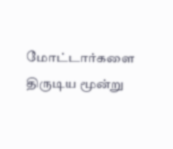மோட்டார்களை திருடிய மூன்று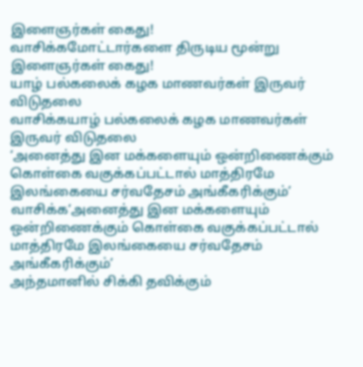இளைஞர்கள் கைது!
வாசிக்கமோட்டார்களை திருடிய மூன்று இளைஞர்கள் கைது!
யாழ் பல்கலைக் கழக மாணவர்கள் இருவர் விடுதலை
வாசிக்கயாழ் பல்கலைக் கழக மாணவர்கள் இருவர் விடுதலை
‘அனைத்து இன மக்களையும் ஒன்றிணைக்கும் கொள்கை வகுக்கப்பட்டால் மாத்திரமே இலங்கையை சர்வதேசம் அங்கீகரிக்கும்’
வாசிக்க‘அனைத்து இன மக்களையும் ஒன்றிணைக்கும் கொள்கை வகுக்கப்பட்டால் மாத்திரமே இலங்கையை சர்வதேசம் அங்கீகரிக்கும்’
அந்தமானில் சிக்கி தவிக்கும்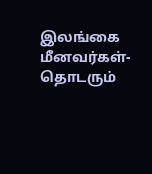இலங்கை மீனவர்கள்- தொடரும்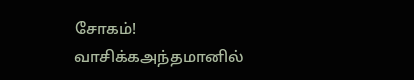சோகம்!
வாசிக்கஅந்தமானில்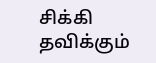சிக்கி தவிக்கும்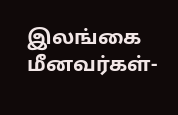இலங்கை மீனவர்கள்-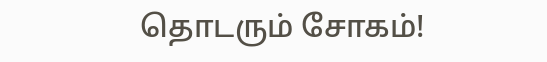தொடரும் சோகம்!